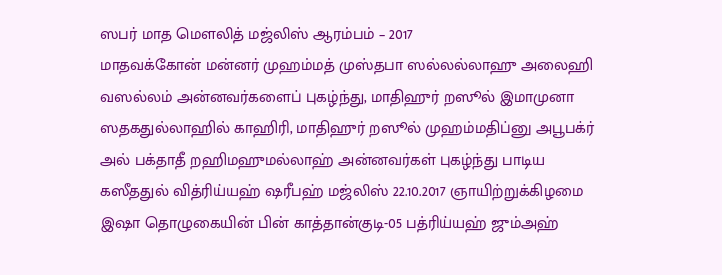ஸபர் மாத மௌலித் மஜ்லிஸ் ஆரம்பம் – 2017
மாதவக்கோன் மன்னர் முஹம்மத் முஸ்தபா ஸல்லல்லாஹு அலைஹி வஸல்லம் அன்னவர்களைப் புகழ்ந்து, மாதிஹுர் றஸூல் இமாமுனா ஸதகதுல்லாஹில் காஹிரி, மாதிஹுர் றஸூல் முஹம்மதிப்னு அபூபக்ர் அல் பக்தாதீ றஹிமஹுமல்லாஹ் அன்னவர்கள் புகழ்ந்து பாடிய கஸீததுல் வித்ரிய்யஹ் ஷரீபஹ் மஜ்லிஸ் 22.10.2017 ஞாயிற்றுக்கிழமை இஷா தொழுகையின் பின் காத்தான்குடி-05 பத்ரிய்யஹ் ஜும்அஹ்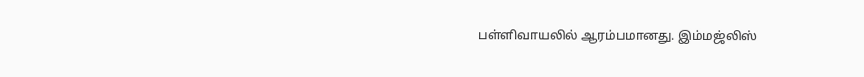பள்ளிவாயலில் ஆரம்பமானது. இம்மஜ்லிஸ்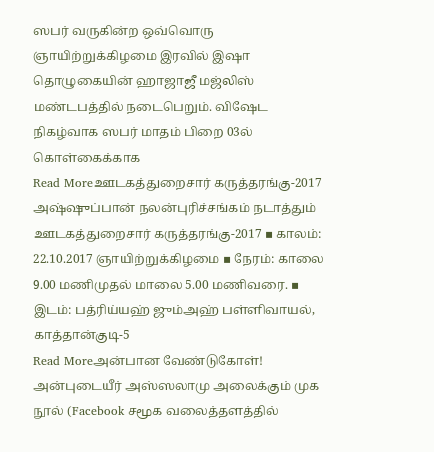ஸபர் வருகின்ற ஒவ்வொரு ஞாயிற்றுக்கிழமை இரவில் இஷா தொழுகையின் ஹாஜாஜீ மஜ்லிஸ் மண்டபத்தில் நடைபெறும். விஷேட நிகழ்வாக ஸபர் மாதம் பிறை 03ல் கொள்கைக்காக
Read Moreஊடகத்துறைசார் கருத்தரங்கு-2017
அஷ்ஷுப்பான் நலன்புரிச்சங்கம் நடாத்தும் ஊடகத்துறைசார் கருத்தரங்கு-2017 ▪ காலம்: 22.10.2017 ஞாயிற்றுக்கிழமை ▪ நேரம்: காலை 9.00 மணிமுதல் மாலை 5.00 மணிவரை. ▪ இடம்: பத்ரிய்யஹ் ஜும்அஹ் பள்ளிவாயல், காத்தான்குடி-5
Read Moreஅன்பான வேண்டுகோள்!
அன்புடையீர் அஸ்ஸலாமு அலைக்கும் முக நூல் (Facebook சமூக வலைத்தளத்தில்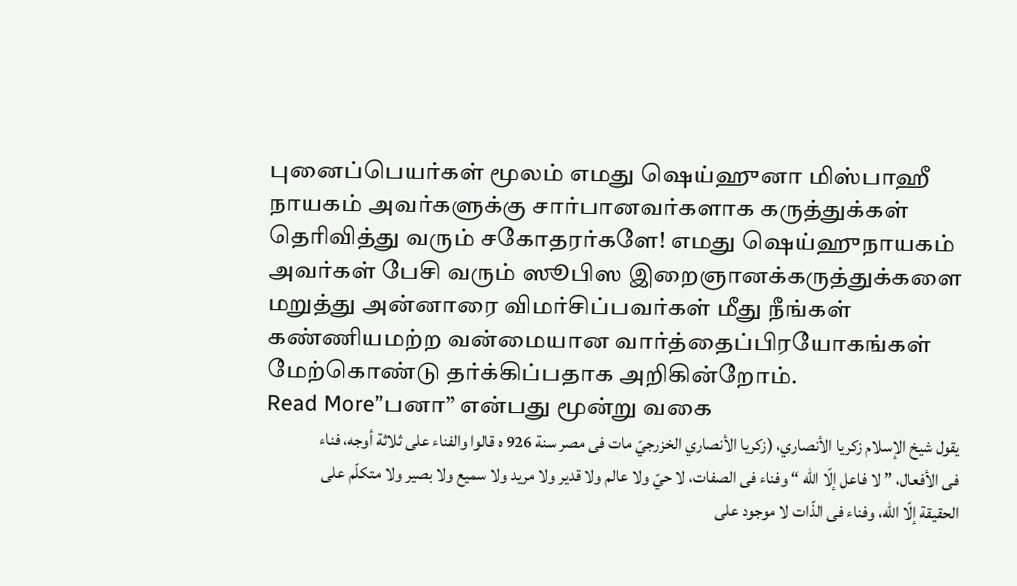புனைப்பெயர்கள் மூலம் எமது ஷெய்ஹுனா மிஸ்பாஹீ நாயகம் அவர்களுக்கு சார்பானவர்களாக கருத்துக்கள் தெரிவித்து வரும் சகோதரர்களே! எமது ஷெய்ஹுநாயகம் அவர்கள் பேசி வரும் ஸூபிஸ இறைஞானக்கருத்துக்களை மறுத்து அன்னாரை விமர்சிப்பவர்கள் மீது நீங்கள் கண்ணியமற்ற வன்மையான வார்த்தைப்பிரயோகங்கள் மேற்கொண்டு தர்க்கிப்பதாக அறிகின்றோம்.
Read More”பனா” என்பது மூன்று வகை
يقول شيخ الإسلام زكريا الأنصاري، (زكريا الأنصاري الخزرجيّ مات فى مصر سنة 926 ه قالوا والفناء على ثلاثة أوجه، فناء فى الأفعال، ” لا فاعل إلّا الله “ وفناء فى الصفات، لا حيّ ولا عالم ولا قدير ولا مريد ولا سميع ولا بصير ولا متكلّم على الحقيقة إلّا الله، وفناء فى الذّات لا موجود على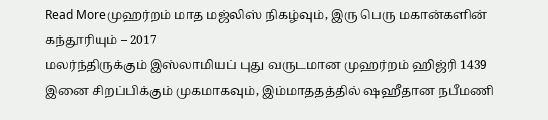Read Moreமுஹர்றம் மாத மஜ்லிஸ் நிகழ்வும், இரு பெரு மகான்களின் கந்தூரியும் – 2017
மலர்ந்திருக்கும் இஸ்லாமியப் புது வருடமான முஹர்றம் ஹிஜ்ரி 1439 இனை சிறப்பிக்கும் முகமாகவும், இம்மாததத்தில் ஷஹீதான நபீமணி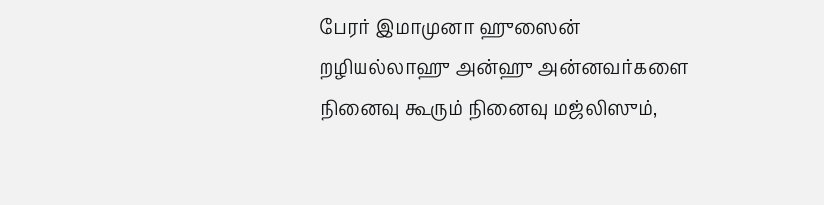பேரர் இமாமுனா ஹுஸைன் றழியல்லாஹு அன்ஹு அன்னவர்களை நினைவு கூரும் நினைவு மஜ்லிஸும்,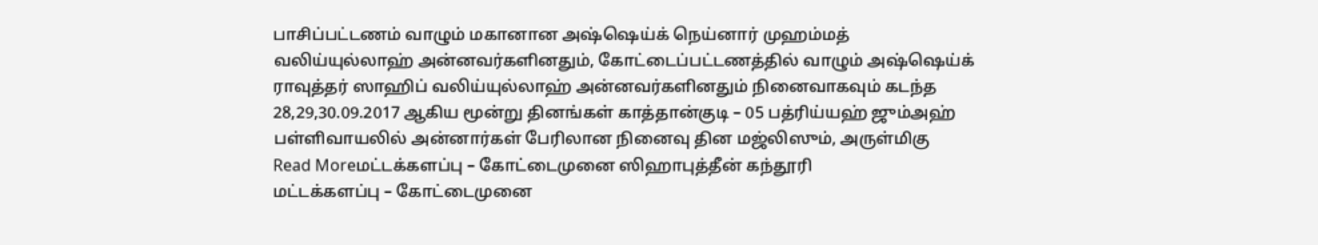பாசிப்பட்டணம் வாழும் மகானான அஷ்ஷெய்க் நெய்னார் முஹம்மத் வலிய்யுல்லாஹ் அன்னவர்களினதும், கோட்டைப்பட்டணத்தில் வாழும் அஷ்ஷெய்க் ராவுத்தர் ஸாஹிப் வலிய்யுல்லாஹ் அன்னவர்களினதும் நினைவாகவும் கடந்த 28,29,30.09.2017 ஆகிய மூன்று தினங்கள் காத்தான்குடி – 05 பத்ரிய்யஹ் ஜும்அஹ் பள்ளிவாயலில் அன்னார்கள் பேரிலான நினைவு தின மஜ்லிஸும், அருள்மிகு
Read Moreமட்டக்களப்பு – கோட்டைமுனை ஸிஹாபுத்தீன் கந்தூரி
மட்டக்களப்பு – கோட்டைமுனை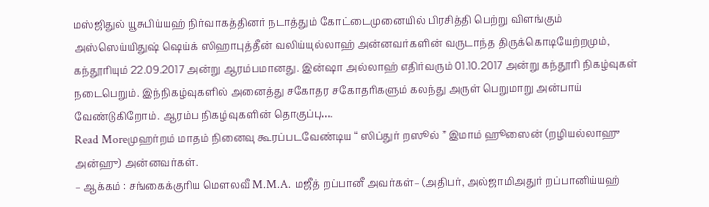மஸ்ஜிதுல் யூசுபிய்யஹ் நிர்வாகத்தினர் நடாத்தும் கோட்டைமுனையில் பிரசித்தி பெற்று விளங்கும் அஸ்ஸெய்யிதுஷ் ஷெய்க் ஸிஹாபுத்தீன் வலிய்யுல்லாஹ் அன்னவர்களின் வருடாந்த திருக்கொடியேற்றமும், கந்தூரியும் 22.09.2017 அன்று ஆரம்பமானது. இன்ஷா அல்லாஹ் எதிர்வரும் 01.10.2017 அன்று கந்தூரி நிகழ்வுகள் நடைபெறும். இந்நிகழ்வுகளில் அனைத்து சகோதர சகோதரிகளும் கலந்து அருள் பெறுமாறு அன்பாய் வேண்டுகிறோம். ஆரம்ப நிகழ்வுகளின் தொகுப்பு….
Read Moreமுஹர்றம் மாதம் நினைவு கூரப்படவேண்டிய “ ஸிப்துர் றஸூல் ” இமாம் ஹூஸைன் (றழியல்லாஹு அன்ஹு) அன்னவர்கள்.
– ஆக்கம் : சங்கைக்குரிய மௌலவீ M.M.A. மஜீத் றப்பானீ அவர்கள்– (அதிபர், அல்ஜாமிஅதுர் றப்பானிய்யஹ்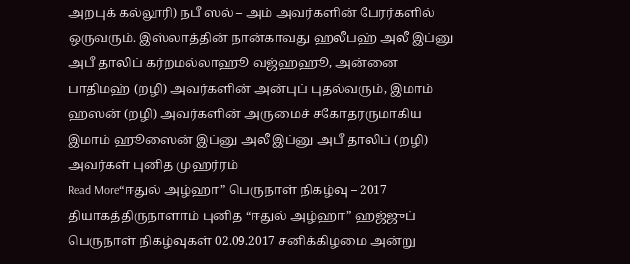அறபுக் கல்லூரி) நபீ ஸல் – அம் அவர்களின் பேரர்களில் ஒருவரும். இஸ்லாத்தின் நான்காவது ஹலீபஹ் அலீ இப்னு அபீ தாலிப் கர்றமல்லாஹூ வஜ்ஹஹூ, அன்னை பாதிமஹ் (றழி) அவர்களின் அன்புப் புதல்வரும், இமாம் ஹஸன் (றழி) அவர்களின் அருமைச் சகோதரருமாகிய இமாம் ஹூஸைன் இப்னு அலீ இப்னு அபீ தாலிப் (றழி) அவர்கள் புனித முஹர்ரம்
Read More“ஈதுல் அழ்ஹா” பெருநாள் நிகழ்வு – 2017
தியாகத்திருநாளாம் புனித “ஈதுல் அழ்ஹா” ஹஜ்ஜுப் பெருநாள் நிகழ்வுகள் 02.09.2017 சனிக்கிழமை அன்று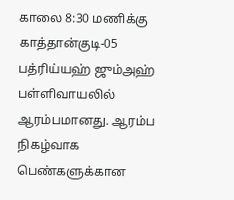காலை 8:30 மணிக்கு காத்தான்குடி-05 பத்ரிய்யஹ் ஜும்அஹ் பள்ளிவாயலில் ஆரம்பமானது. ஆரம்ப நிகழ்வாக பெண்களுக்கான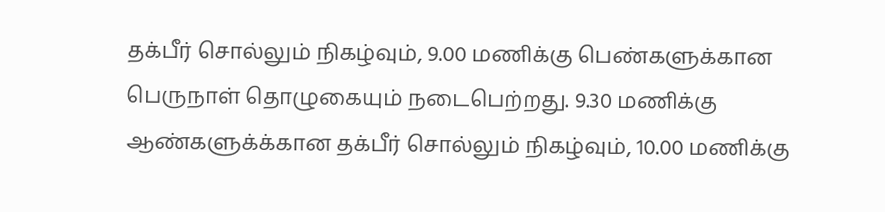தக்பீர் சொல்லும் நிகழ்வும், 9.00 மணிக்கு பெண்களுக்கான பெருநாள் தொழுகையும் நடைபெற்றது. 9.30 மணிக்கு ஆண்களுக்க்கான தக்பீர் சொல்லும் நிகழ்வும், 10.00 மணிக்கு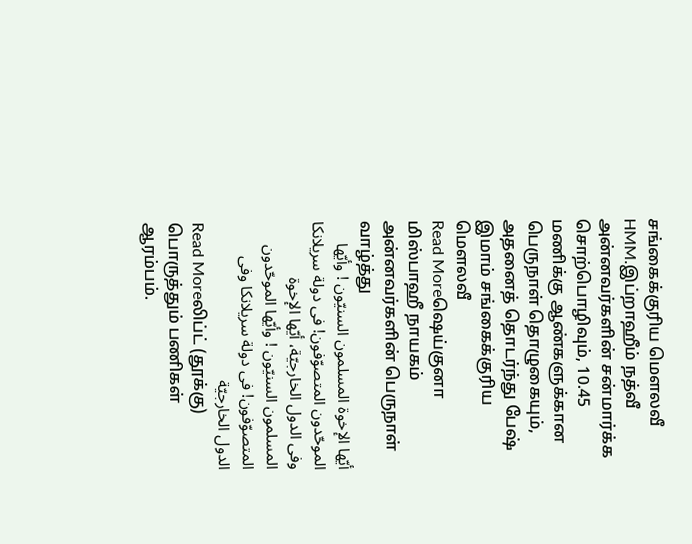சங்கைக்குரிய மௌலவீ HMM.இப்றாஹீம் நத்வீ அன்னவர்களின் சன்மார்க்க சொற்பொழிவும், 10.45 மணிக்கு ஆண்களுக்கான பெருநாள் தொழுகையும், அதனைத் தொடர்ந்து பேஷ் இமாம் சங்கைக்குரிய மௌலவீ
Read Moreஷெய்குனா மிஸ்பாஹீ நாயகம் அன்னவர்களின் பெருநாள் வாழ்த்து
أيّها الإخوة المسلمون السنيّون ! وأيّها الموحّدون المتصوّفون! فى دولة سريلانكا وفى الدول الخارجيّة، أيّها الإخوة المسلمون السنيّون ! وأيّها الموحّدون المتصوّفون! فى دولة سريلانكا وفى الدول الخارجيّة
Read Moreலிப்ட் (தூக்கு) பொருத்தும் பணிகள் ஆரம்பம்.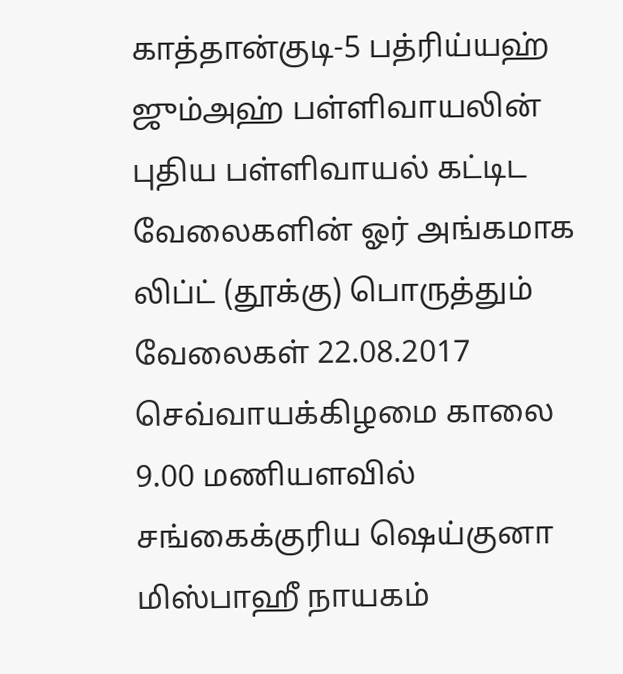காத்தான்குடி-5 பத்ரிய்யஹ் ஜும்அஹ் பள்ளிவாயலின் புதிய பள்ளிவாயல் கட்டிட வேலைகளின் ஓர் அங்கமாக லிப்ட் (தூக்கு) பொருத்தும் வேலைகள் 22.08.2017 செவ்வாயக்கிழமை காலை 9.00 மணியளவில் சங்கைக்குரிய ஷெய்குனா மிஸ்பாஹீ நாயகம்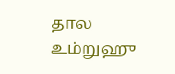தால உம்றுஹு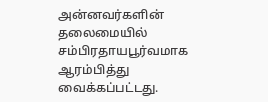அன்னவர்களின் தலைமையில் சம்பிரதாயபூர்வமாக ஆரம்பித்து வைக்கப்பட்டது.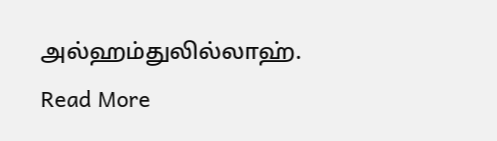அல்ஹம்துலில்லாஹ்.
Read More